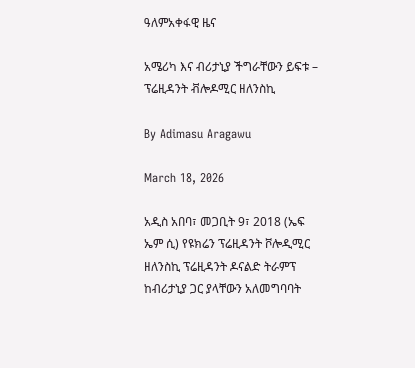ዓለምአቀፋዊ ዜና

አሜሪካ እና ብሪታኒያ ችግራቸውን ይፍቱ – ፕሬዚዳንት ቭሎዶሚር ዘለንስኪ

By Adimasu Aragawu

March 18, 2026

አዲስ አበባ፣ መጋቢት 9፣ 2018 (ኤፍ ኤም ሲ) የዩክሬን ፕሬዚዳንት ቮሎዲሚር ዘለንስኪ ፕሬዚዳንት ዶናልድ ትራምፕ ከብሪታኒያ ጋር ያላቸውን አለመግባባት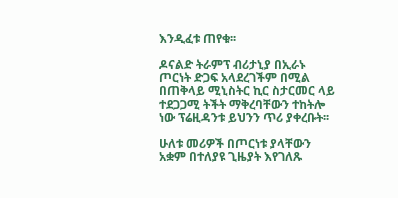እንዲፈቱ ጠየቁ፡፡

ዶናልድ ትራምፕ ብሪታኒያ በኢራኑ ጦርነት ድጋፍ አላደረገችም በሚል በጠቅላይ ሚኒስትር ኪር ስታርመር ላይ ተደጋጋሚ ትችት ማቅረባቸውን ተከትሎ ነው ፕሬዚዳንቱ ይህንን ጥሪ ያቀረቡት፡፡

ሁለቱ መሪዎች በጦርነቱ ያላቸውን አቋም በተለያዩ ጊዜያት እየገለጹ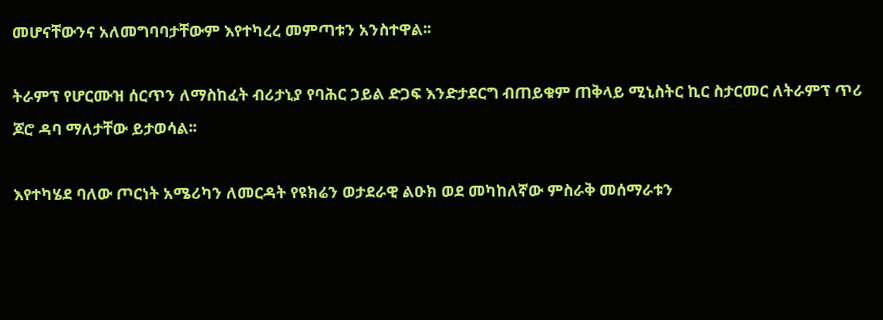መሆናቸውንና አለመግባባታቸውም እየተካረረ መምጣቱን አንስተዋል፡፡

ትራምፕ የሆርሙዝ ሰርጥን ለማስከፈት ብሪታኒያ የባሕር ኃይል ድጋፍ እንድታደርግ ብጠይቁም ጠቅላይ ሚኒስትር ኪር ስታርመር ለትራምፕ ጥሪ ጆሮ ዳባ ማለታቸው ይታወሳል፡፡

እየተካሄደ ባለው ጦርነት አሜሪካን ለመርዳት የዩክሬን ወታደራዊ ልዑክ ወደ መካከለኛው ምስራቅ መሰማራቱን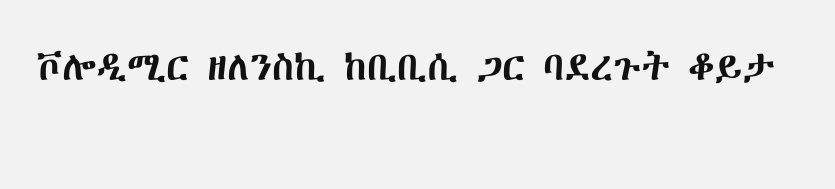ቮሎዲሚር ዘለንስኪ ከቢቢሲ ጋር ባደረጉት ቆይታ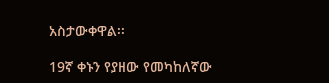አስታውቀዋል፡፡

19ኛ ቀኑን የያዘው የመካከለኛው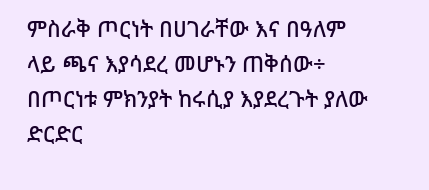ምስራቅ ጦርነት በሀገራቸው እና በዓለም ላይ ጫና እያሳደረ መሆኑን ጠቅሰው÷ በጦርነቱ ምክንያት ከሩሲያ እያደረጉት ያለው ድርድር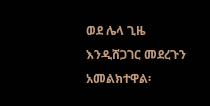ወደ ሌላ ጊዜ እንዲሸጋገር መደረጉን አመልክተዋል፡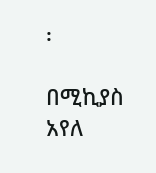፡

በሚኪያስ አየለ